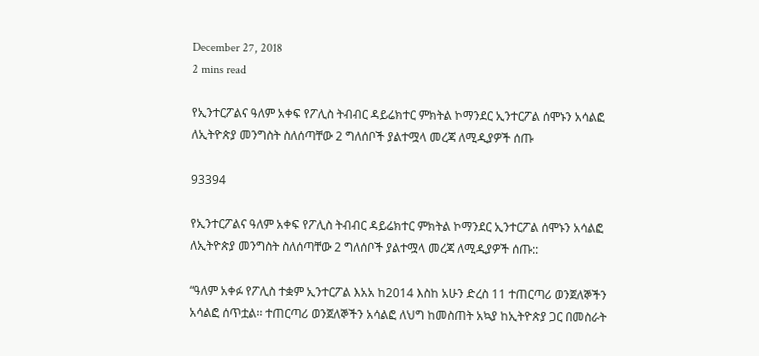December 27, 2018
2 mins read

የኢንተርፖልና ዓለም አቀፍ የፖሊስ ትብብር ዳይሬክተር ምክትል ኮማንደር ኢንተርፖል ሰሞኑን አሳልፎ ለኢትዮጵያ መንግስት ስለሰጣቸው 2 ግለሰቦች ያልተሟላ መረጃ ለሚዲያዎች ሰጡ

93394

የኢንተርፖልና ዓለም አቀፍ የፖሊስ ትብብር ዳይሬክተር ምክትል ኮማንደር ኢንተርፖል ሰሞኑን አሳልፎ ለኢትዮጵያ መንግስት ስለሰጣቸው 2 ግለሰቦች ያልተሟላ መረጃ ለሚዲያዎች ሰጡ::

“ዓለም አቀፉ የፖሊስ ተቋም ኢንተርፖል እአአ ከ2014 እስከ አሁን ድረስ 11 ተጠርጣሪ ወንጀለኞችን አሳልፎ ሰጥቷል፡፡ ተጠርጣሪ ወንጀለኞችን አሳልፎ ለህግ ከመስጠት አኳያ ከኢትዮጵያ ጋር በመስራት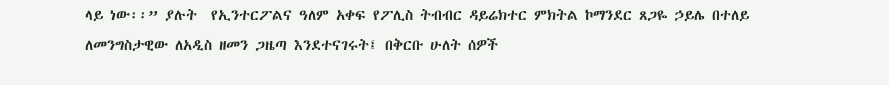ላይ ነው፡፡” ያሉት  የኢንተርፖልና ዓለም አቀፍ የፖሊስ ትብብር ዳይሬክተር ምክትል ኮማንደር ጸጋዬ ኃይሌ በተለይ ለመንግስታዊው ለአዲስ ዘመን ጋዜጣ እንደተናገሩት፤ በቅርቡ ሁለት ሰዎች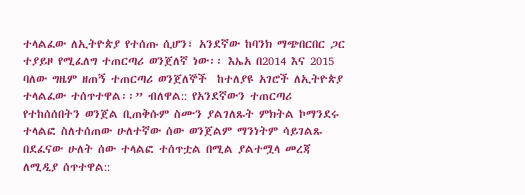ተላልፈው ለኢትዮጵያ የተሰጡ ሲሆን፣ አንደኛው ከባንክ ማጭበርበር ጋር ተያይዞ የሚፈለግ ተጠርጣሪ ወንጀለኛ ነው፡፡ እኤአ በ2014 እና 2015 ባለው ግዜም ዘጠኝ ተጠርጣሪ ወንጀለኞች  ከተለያዩ አገሮች ለኢትዮጵያ ተላልፈው ተሰጥተዋል፡፡” ብለዋል:: የአንደኛውን ተጠርጣሪ የተከሰሰበትን ወንጀል ቢጠቅሱም ስሙን ያልገለጹት ምክትል ኮማንደሩ ተላልፎ ስለተሰጠው ሁለተኛው ሰው ወንጀልም ማንነትም ሳይገልጹ በደፈናው ሁለት ሰው ተላልፎ ተሰጥቷል በሚል ያልተሟላ መረጃ ለሚዲያ ሰጥተዋል::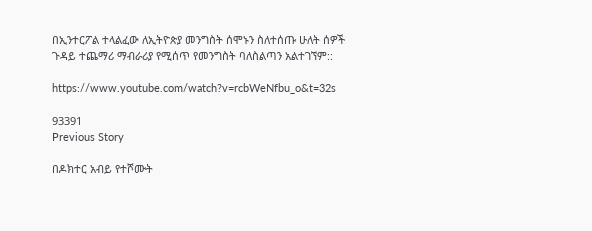በኢንተርፖል ተላልፈው ለኢትዮጵያ መንግስት ሰሞኑን ስለተሰጡ ሁለት ሰዎች ጉዳይ ተጨማሪ ማብራሪያ የሚሰጥ የመንግስት ባለስልጣን አልተገኘም::

https://www.youtube.com/watch?v=rcbWeNfbu_o&t=32s

93391
Previous Story

በዶክተር አብይ የተሾሙት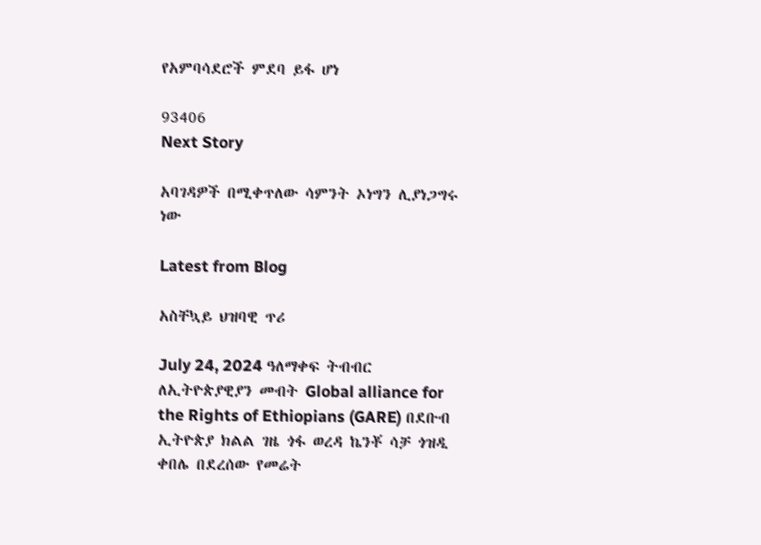የአምባሳደሮች ምደባ ይፋ ሆነ

93406
Next Story

አባገዳዎች በሚቀጥለው ሳምንት ኦነግን ሊያነጋግሩ ነው

Latest from Blog

አስቸኳይ ህዝባዊ ጥሪ

July 24, 2024 ዓለማቀፍ ትብብር ለኢትዮጵያዊያን መብት Global alliance for the Rights of Ethiopians (GARE) በደቡብ ኢትዮጵያ ክልል ገዜ ጎፋ ወረዳ ኬንቾ ሳቻ ጎዝዲ ቀበሌ በደረሰው የመሬት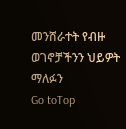መንሸራተት የብዙ ወገኖቻችንን ህይዎት ማለፉን
Go toTop